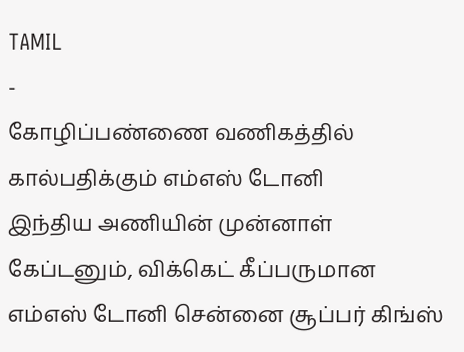TAMIL
-
கோழிப்பண்ணை வணிகத்தில் கால்பதிக்கும் எம்எஸ் டோனி
இந்திய அணியின் முன்னாள் கேப்டனும், விக்கெட் கீப்பருமான எம்எஸ் டோனி சென்னை சூப்பர் கிங்ஸ்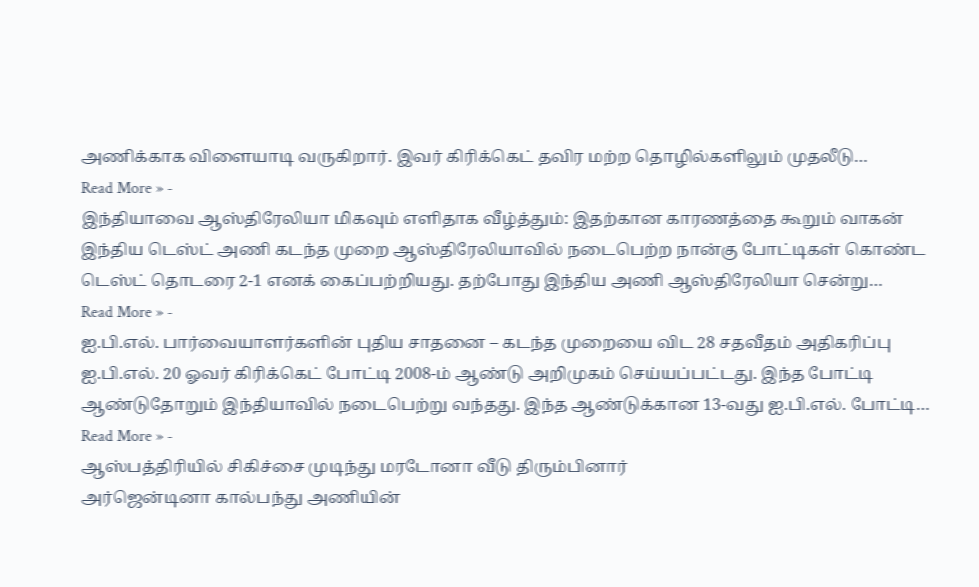அணிக்காக விளையாடி வருகிறார். இவர் கிரிக்கெட் தவிர மற்ற தொழில்களிலும் முதலீடு…
Read More » -
இந்தியாவை ஆஸ்திரேலியா மிகவும் எளிதாக வீழ்த்தும்: இதற்கான காரணத்தை கூறும் வாகன்
இந்திய டெஸ்ட் அணி கடந்த முறை ஆஸ்திரேலியாவில் நடைபெற்ற நான்கு போட்டிகள் கொண்ட டெஸ்ட் தொடரை 2-1 எனக் கைப்பற்றியது. தற்போது இந்திய அணி ஆஸ்திரேலியா சென்று…
Read More » -
ஐ.பி.எல். பார்வையாளர்களின் புதிய சாதனை – கடந்த முறையை விட 28 சதவீதம் அதிகரிப்பு
ஐ.பி.எல். 20 ஓவர் கிரிக்கெட் போட்டி 2008-ம் ஆண்டு அறிமுகம் செய்யப்பட்டது. இந்த போட்டி ஆண்டுதோறும் இந்தியாவில் நடைபெற்று வந்தது. இந்த ஆண்டுக்கான 13-வது ஐ.பி.எல். போட்டி…
Read More » -
ஆஸ்பத்திரியில் சிகிச்சை முடிந்து மரடோனா வீடு திரும்பினார்
அர்ஜென்டினா கால்பந்து அணியின்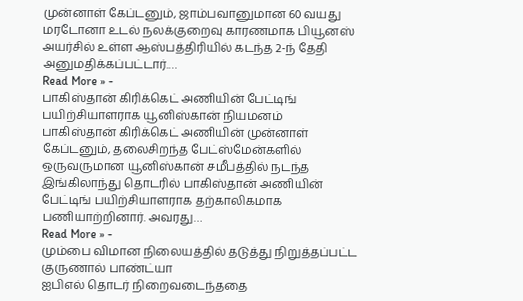முன்னாள் கேப்டனும், ஜாம்பவானுமான 60 வயது மரடோனா உடல் நலக்குறைவு காரணமாக பியூனஸ் அயர்சில் உள்ள ஆஸ்பத்திரியில் கடந்த 2-ந் தேதி அனுமதிக்கப்பட்டார்.…
Read More » -
பாகிஸ்தான் கிரிக்கெட் அணியின் பேட்டிங் பயிற்சியாளராக யூனிஸ்கான் நியமனம்
பாகிஸ்தான் கிரிக்கெட் அணியின் முன்னாள் கேப்டனும், தலைசிறந்த பேட்ஸ்மேன்களில் ஒருவருமான யூனிஸ்கான் சமீபத்தில் நடந்த இங்கிலாந்து தொடரில் பாகிஸ்தான் அணியின் பேட்டிங் பயிற்சியாளராக தற்காலிகமாக பணியாற்றினார். அவரது…
Read More » -
மும்பை விமான நிலையத்தில் தடுத்து நிறுத்தப்பட்ட குருணால் பாண்ட்யா
ஐபிஎல் தொடர் நிறைவடைந்ததை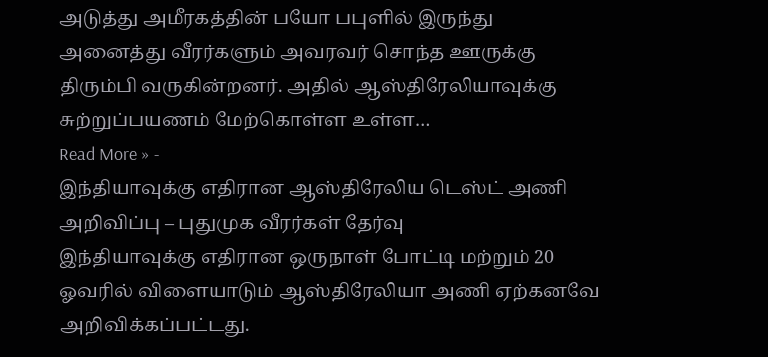அடுத்து அமீரகத்தின் பயோ பபுளில் இருந்து அனைத்து வீரர்களும் அவரவர் சொந்த ஊருக்கு திரும்பி வருகின்றனர். அதில் ஆஸ்திரேலியாவுக்கு சுற்றுப்பயணம் மேற்கொள்ள உள்ள…
Read More » -
இந்தியாவுக்கு எதிரான ஆஸ்திரேலிய டெஸ்ட் அணி அறிவிப்பு – புதுமுக வீரர்கள் தேர்வு
இந்தியாவுக்கு எதிரான ஒருநாள் போட்டி மற்றும் 20 ஓவரில் விளையாடும் ஆஸ்திரேலியா அணி ஏற்கனவே அறிவிக்கப்பட்டது.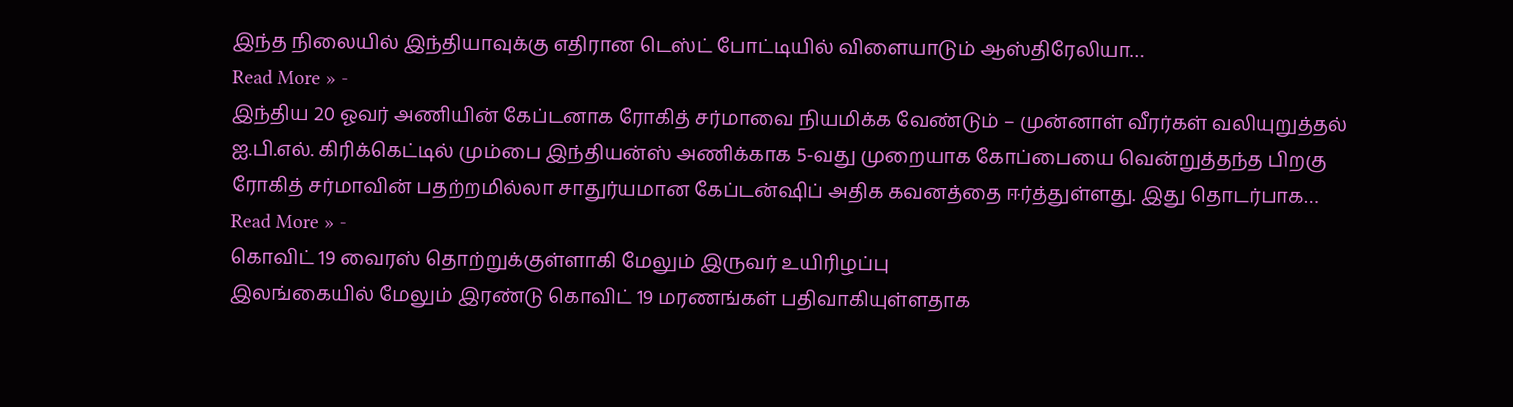இந்த நிலையில் இந்தியாவுக்கு எதிரான டெஸ்ட் போட்டியில் விளையாடும் ஆஸ்திரேலியா…
Read More » -
இந்திய 20 ஓவர் அணியின் கேப்டனாக ரோகித் சர்மாவை நியமிக்க வேண்டும் – முன்னாள் வீரர்கள் வலியுறுத்தல்
ஐ.பி.எல். கிரிக்கெட்டில் மும்பை இந்தியன்ஸ் அணிக்காக 5-வது முறையாக கோப்பையை வென்றுத்தந்த பிறகு ரோகித் சர்மாவின் பதற்றமில்லா சாதுர்யமான கேப்டன்ஷிப் அதிக கவனத்தை ஈர்த்துள்ளது. இது தொடர்பாக…
Read More » -
கொவிட் 19 வைரஸ் தொற்றுக்குள்ளாகி மேலும் இருவர் உயிரிழப்பு
இலங்கையில் மேலும் இரண்டு கொவிட் 19 மரணங்கள் பதிவாகியுள்ளதாக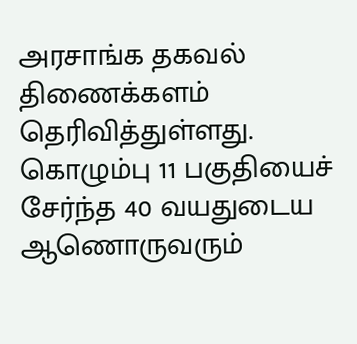அரசாங்க தகவல் திணைக்களம் தெரிவித்துள்ளது. கொழும்பு 11 பகுதியைச் சேர்ந்த 40 வயதுடைய ஆணொருவரும்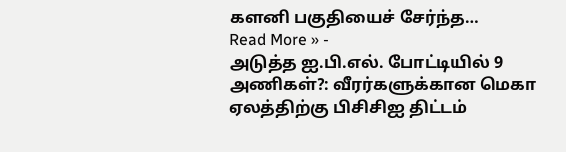களனி பகுதியைச் சேர்ந்த…
Read More » -
அடுத்த ஐ.பி.எல். போட்டியில் 9 அணிகள்?: வீரர்களுக்கான மெகா ஏலத்திற்கு பிசிசிஐ திட்டம்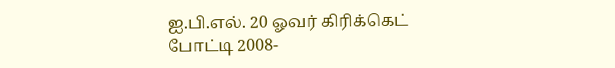ஐ.பி.எல். 20 ஓவர் கிரிக்கெட் போட்டி 2008-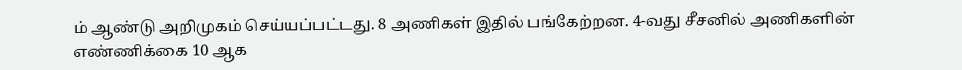ம் ஆண்டு அறிமுகம் செய்யப்பட்டது. 8 அணிகள் இதில் பங்கேற்றன. 4-வது சீசனில் அணிகளின் எண்ணிக்கை 10 ஆக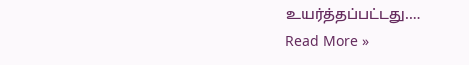உயர்த்தப்பட்டது.…
Read More »